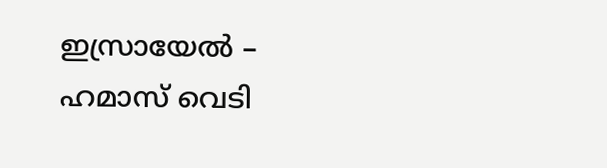ഇസ്രായേൽ – ഹമാസ് വെടി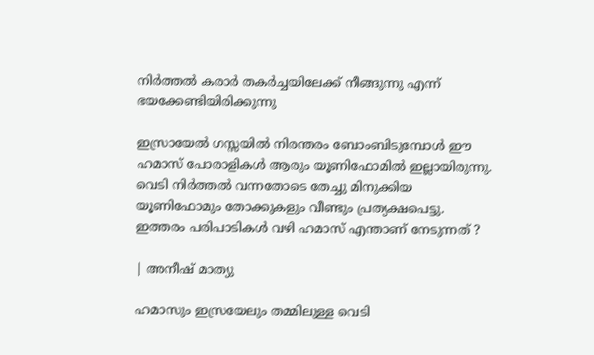നിർത്തൽ കരാർ തകർച്ചയിലേക്ക് നീങ്ങുന്നു എന്ന് ഭയക്കേണ്ടിയിരിക്കുന്നു

ഇസ്രായേൽ ഗസ്സയിൽ നിരന്തരം ബോംബിടുമ്പോൾ ഈ ഹമാസ് പോരാളികൾ ആരും യൂണിഫോമിൽ ഇല്ലായിരുന്നു. വെടി നിർത്തൽ വന്നതോടെ തേച്ചു മിനുക്കിയ യൂണിഫോമും തോക്കുകളും വീണ്ടും പ്രത്യക്ഷപെട്ടു. ഇത്തരം പരിപാടികൾ വഴി ഹമാസ് എന്താണ് നേടുന്നത് ?

| അനീഷ് മാത്യു

ഹമാസും ഇസ്രയേലും തമ്മിലുള്ള വെടി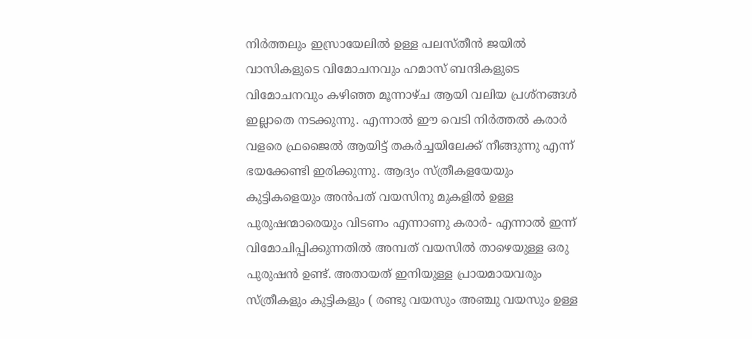നിർത്തലും ഇസ്രായേലിൽ ഉള്ള പലസ്തീൻ ജയിൽ വാസികളുടെ വിമോചനവും ഹമാസ് ബന്ദികളുടെ വിമോചനവും കഴിഞ്ഞ മൂന്നാഴ്ച ആയി വലിയ പ്രശ്നങ്ങൾ ഇല്ലാതെ നടക്കുന്നു. എന്നാൽ ഈ വെടി നിർത്തൽ കരാർ വളരെ ഫ്രജൈൽ ആയിട്ട് തകർച്ചയിലേക്ക് നീങ്ങുന്നു എന്ന് ഭയക്കേണ്ടി ഇരിക്കുന്നു. ആദ്യം സ്ത്രീകളയേയും കുട്ടികളെയും അൻപത് വയസിനു മുകളിൽ ഉള്ള പുരുഷന്മാരെയും വിടണം എന്നാണു കരാർ- എന്നാൽ ഇന്ന് വിമോചിപ്പിക്കുന്നതിൽ അമ്പത് വയസിൽ താഴെയുള്ള ഒരു പുരുഷൻ ഉണ്ട്. അതായത് ഇനിയുള്ള പ്രായമായവരും സ്ത്രീകളും കുട്ടികളും ( രണ്ടു വയസും അഞ്ചു വയസും ഉള്ള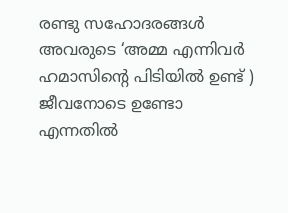രണ്ടു സഹോദരങ്ങൾ അവരുടെ ‘അമ്മ എന്നിവർ ഹമാസിന്റെ പിടിയിൽ ഉണ്ട് ) ജീവനോടെ ഉണ്ടോ എന്നതിൽ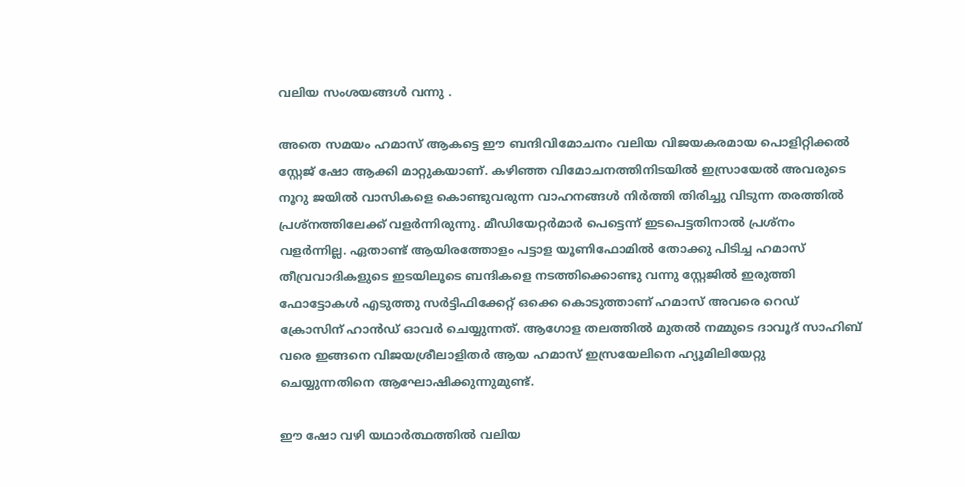വലിയ സംശയങ്ങൾ വന്നു .

അതെ സമയം ഹമാസ് ആകട്ടെ ഈ ബന്ദിവിമോചനം വലിയ വിജയകരമായ പൊളിറ്റിക്കൽ സ്റ്റേജ് ഷോ ആക്കി മാറ്റുകയാണ്. കഴിഞ്ഞ വിമോചനത്തിനിടയിൽ ഇസ്രായേൽ അവരുടെ നൂറു ജയിൽ വാസികളെ കൊണ്ടുവരുന്ന വാഹനങ്ങൾ നിർത്തി തിരിച്ചു വിടുന്ന തരത്തിൽ പ്രശ്നത്തിലേക്ക് വളർന്നിരുന്നു. മീഡിയേറ്റർമാർ പെട്ടെന്ന് ഇടപെട്ടതിനാൽ പ്രശ്നം വളർന്നില്ല. ഏതാണ്ട് ആയിരത്തോളം പട്ടാള യൂണിഫോമിൽ തോക്കു പിടിച്ച ഹമാസ് തീവ്രവാദികളുടെ ഇടയിലൂടെ ബന്ദികളെ നടത്തിക്കൊണ്ടു വന്നു സ്റ്റേജിൽ ഇരുത്തി ഫോട്ടോകൾ എടുത്തു സർട്ടിഫിക്കേറ്റ് ഒക്കെ കൊടുത്താണ് ഹമാസ് അവരെ റെഡ് ക്രോസിന് ഹാൻഡ് ഓവർ ചെയ്യുന്നത്. ആഗോള തലത്തിൽ മുതൽ നമ്മുടെ ദാവൂദ് സാഹിബ് വരെ ഇങ്ങനെ വിജയശ്രീലാളിതർ ആയ ഹമാസ് ഇസ്രയേലിനെ ഹ്യൂമിലിയേറ്റു ചെയ്യുന്നതിനെ ആഘോഷിക്കുന്നുമുണ്ട്.

ഈ ഷോ വഴി യഥാർത്ഥത്തിൽ വലിയ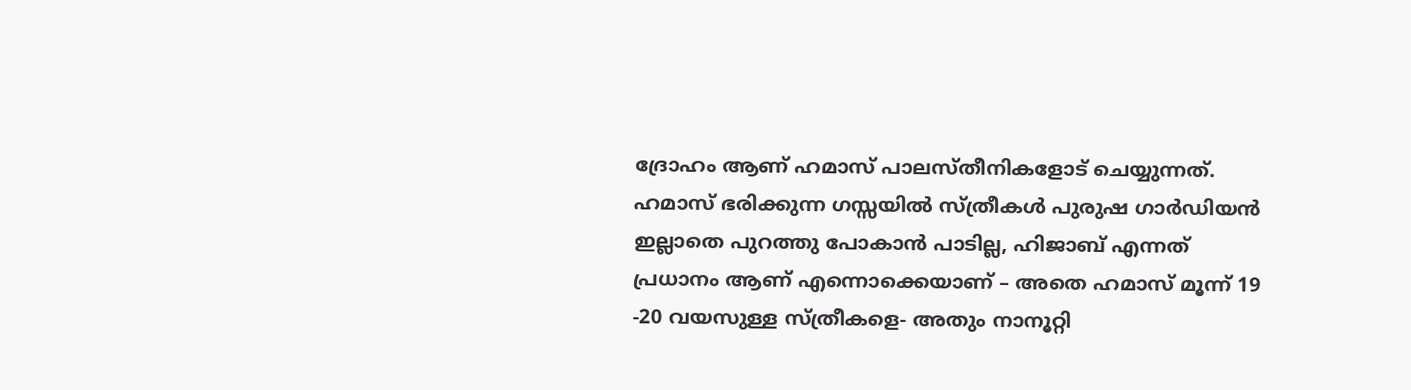ദ്രോഹം ആണ് ഹമാസ് പാലസ്തീനികളോട് ചെയ്യുന്നത്. ഹമാസ് ഭരിക്കുന്ന ഗസ്സയിൽ സ്ത്രീകൾ പുരുഷ ഗാർഡിയൻ ഇല്ലാതെ പുറത്തു പോകാൻ പാടില്ല, ഹിജാബ് എന്നത് പ്രധാനം ആണ് എന്നൊക്കെയാണ് – അതെ ഹമാസ് മൂന്ന് 19 -20 വയസുള്ള സ്ത്രീകളെ- അതും നാനൂറ്റി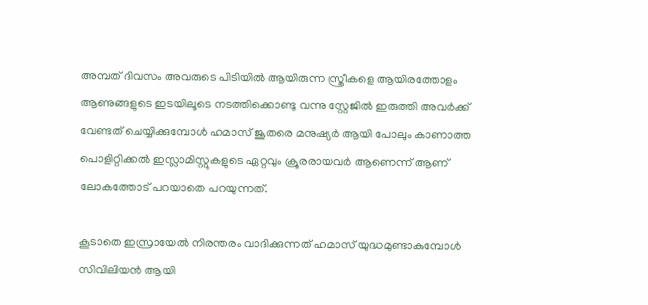അമ്പത് ദിവസം അവരുടെ പിടിയിൽ ആയിരുന്ന സ്ത്രീകളെ ആയിരത്തോളം ആണുങ്ങളുടെ ഇടയിലൂടെ നടത്തിക്കൊണ്ടു വന്നു സ്റ്റേജിൽ ഇരുത്തി അവർക്ക് വേണ്ടത് ചെയ്യിക്കുമ്പോൾ ഹമാസ് ജൂതരെ മനുഷ്യർ ആയി പോലും കാണാത്ത പൊളിറ്റിക്കൽ ഇസ്ലാമിസ്റ്റുകളുടെ ഏറ്റവും ക്രൂരരായവർ ആണെന്ന് ആണ് ലോകത്തോട് പറയാതെ പറയുന്നത്.

കൂടാതെ ഇസ്രായേൽ നിരന്തരം വാദിക്കുന്നത് ഹമാസ് യുദ്ധമുണ്ടാകുമ്പോൾ സിവിലിയൻ ആയി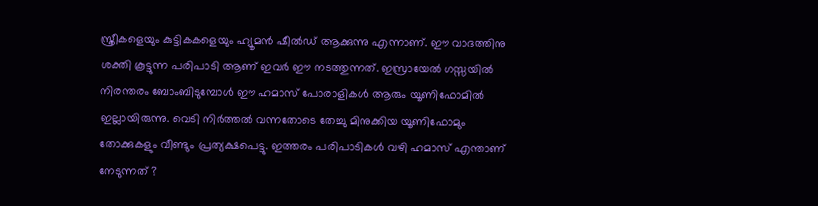സ്ത്രീകളെയും കുട്ടികകളെയും ഹ്യൂമൻ ഷീൽഡ് ആക്കുന്നു എന്നാണ്‌. ഈ വാദത്തിനു ശക്തി കൂട്ടുന്ന പരിപാടി ആണ് ഇവർ ഈ നടത്തുന്നത്. ഇസ്രായേൽ ഗസ്സയിൽ നിരന്തരം ബോംബിടുമ്പോൾ ഈ ഹമാസ് പോരാളികൾ ആരും യൂണിഫോമിൽ ഇല്ലായിരുന്നു. വെടി നിർത്തൽ വന്നതോടെ തേച്ചു മിനുക്കിയ യൂണിഫോമും തോക്കുകളും വീണ്ടും പ്രത്യക്ഷപെട്ടു. ഇത്തരം പരിപാടികൾ വഴി ഹമാസ് എന്താണ് നേടുന്നത് ?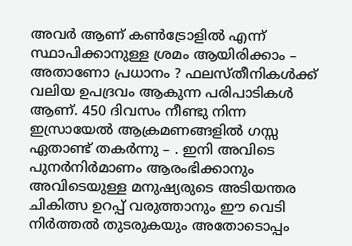അവർ ആണ് കൺട്രോളിൽ എന്ന് സ്ഥാപിക്കാനുള്ള ശ്രമം ആയിരിക്കാം – അതാണോ പ്രധാനം ? ഫലസ്തീനികൾക്ക് വലിയ ഉപദ്രവം ആകുന്ന പരിപാടികൾ ആണ്. 450 ദിവസം നീണ്ടു നിന്ന ഇസ്രായേൽ ആക്രമണങ്ങളിൽ ഗസ്സ ഏതാണ്ട് തകർന്നു – . ഇനി അവിടെ പുനർനിർമാണം ആരംഭിക്കാനും അവിടെയുള്ള മനുഷ്യരുടെ അടിയന്തര ചികിത്സ ഉറപ്പ് വരുത്താനും ഈ വെടി നിർത്തൽ തുടരുകയും അതോടൊപ്പം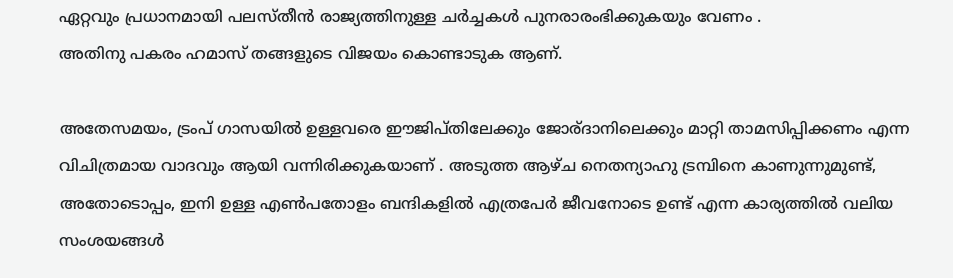ഏറ്റവും പ്രധാനമായി പലസ്തീൻ രാജ്യത്തിനുള്ള ചർച്ചകൾ പുനരാരംഭിക്കുകയും വേണം .
അതിനു പകരം ഹമാസ് തങ്ങളുടെ വിജയം കൊണ്ടാടുക ആണ്.

അതേസമയം, ട്രംപ് ഗാസയിൽ ഉള്ളവരെ ഈജിപ്തിലേക്കും ജോര്ദാനിലെക്കും മാറ്റി താമസിപ്പിക്കണം എന്ന വിചിത്രമായ വാദവും ആയി വന്നിരിക്കുകയാണ് . അടുത്ത ആഴ്ച നെതന്യാഹു ട്രമ്പിനെ കാണുന്നുമുണ്ട്, അതോടൊപ്പം, ഇനി ഉള്ള എൺപതോളം ബന്ദികളിൽ എത്രപേർ ജീവനോടെ ഉണ്ട് എന്ന കാര്യത്തിൽ വലിയ സംശയങ്ങൾ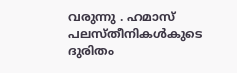വരുന്നു . ഹമാസ് പലസ്തീനികൾകുടെ ദുരിതം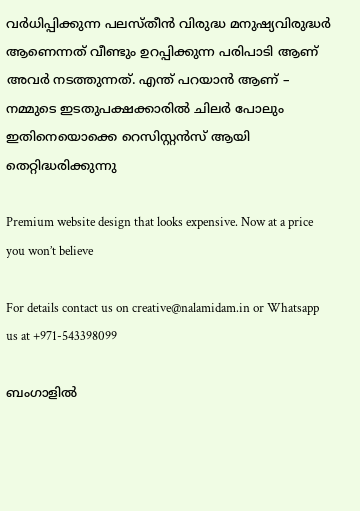വർധിപ്പിക്കുന്ന പലസ്തീൻ വിരുദ്ധ മനുഷ്യവിരുദ്ധർ ആണെന്നത് വീണ്ടും ഉറപ്പിക്കുന്ന പരിപാടി ആണ് അവർ നടത്തുന്നത്. എന്ത് പറയാൻ ആണ് – നമ്മുടെ ഇടതുപക്ഷക്കാരിൽ ചിലർ പോലും ഇതിനെയൊക്കെ റെസിസ്റ്റൻസ് ആയി തെറ്റിദ്ധരിക്കുന്നു

Premium website design that looks expensive. Now at a price you won’t believe

For details contact us on creative@nalamidam.in or Whatsapp us at +971-543398099

ബംഗാളിൽ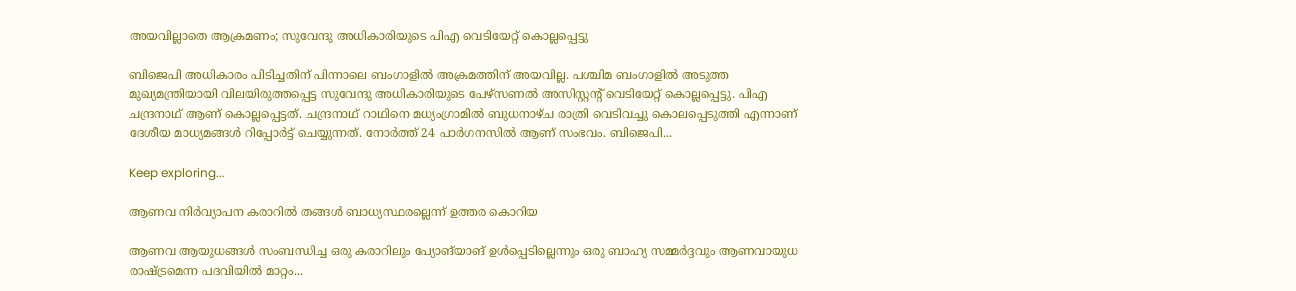അയവില്ലാതെ ആക്രമണം; സുവേന്ദു അധികാരിയുടെ പിഎ വെടിയേറ്റ് കൊല്ലപ്പെട്ടു

ബിജെപി അധികാരം പിടിച്ചതിന് പിന്നാലെ ബംഗാളിൽ അക്രമത്തിന് അയവില്ല. പശ്ചിമ ബംഗാളിൽ അടുത്ത മുഖ്യമന്ത്രിയായി വിലയിരുത്തപ്പെട്ട സുവേന്ദു അധികാരിയുടെ പേഴ്‌സണൽ അസിസ്റ്റന്റ് വെടിയേറ്റ് കൊല്ലപ്പെട്ടു. പിഎ ചന്ദ്രനാഥ് ആണ് കൊല്ലപ്പെട്ടത്. ചന്ദ്രനാഥ് റാഥിനെ മധ്യംഗ്രാമിൽ ബുധനാഴ്‌ച രാത്രി വെടിവച്ചു കൊലപ്പെടുത്തി എന്നാണ് ദേശീയ മാധ്യമങ്ങൾ റിപ്പോ‍ർട്ട് ചെയ്യുന്നത്. നോർത്ത് 24 പാർഗനസിൽ ആണ് സംഭവം. ബിജെപി...

Keep exploring...

ആണവ നിർവ്യാപന കരാറിൽ തങ്ങൾ ബാധ്യസ്ഥരല്ലെന്ന് ഉത്തര കൊറിയ

ആണവ ആയുധങ്ങൾ സംബന്ധിച്ച ഒരു കരാറിലും പ്യോങ്‌യാങ് ഉൾപ്പെടില്ലെന്നും ഒരു ബാഹ്യ സമ്മർദ്ദവും ആണവായുധ രാഷ്ട്രമെന്ന പദവിയിൽ മാറ്റം...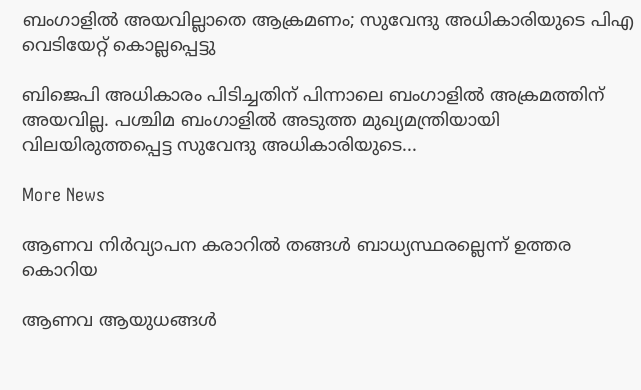ബംഗാളിൽ അയവില്ലാതെ ആക്രമണം; സുവേന്ദു അധികാരിയുടെ പിഎ വെടിയേറ്റ് കൊല്ലപ്പെട്ടു

ബിജെപി അധികാരം പിടിച്ചതിന് പിന്നാലെ ബംഗാളിൽ അക്രമത്തിന് അയവില്ല. പശ്ചിമ ബംഗാളിൽ അടുത്ത മുഖ്യമന്ത്രിയായി വിലയിരുത്തപ്പെട്ട സുവേന്ദു അധികാരിയുടെ...

More News

ആണവ നിർവ്യാപന കരാറിൽ തങ്ങൾ ബാധ്യസ്ഥരല്ലെന്ന് ഉത്തര കൊറിയ

ആണവ ആയുധങ്ങൾ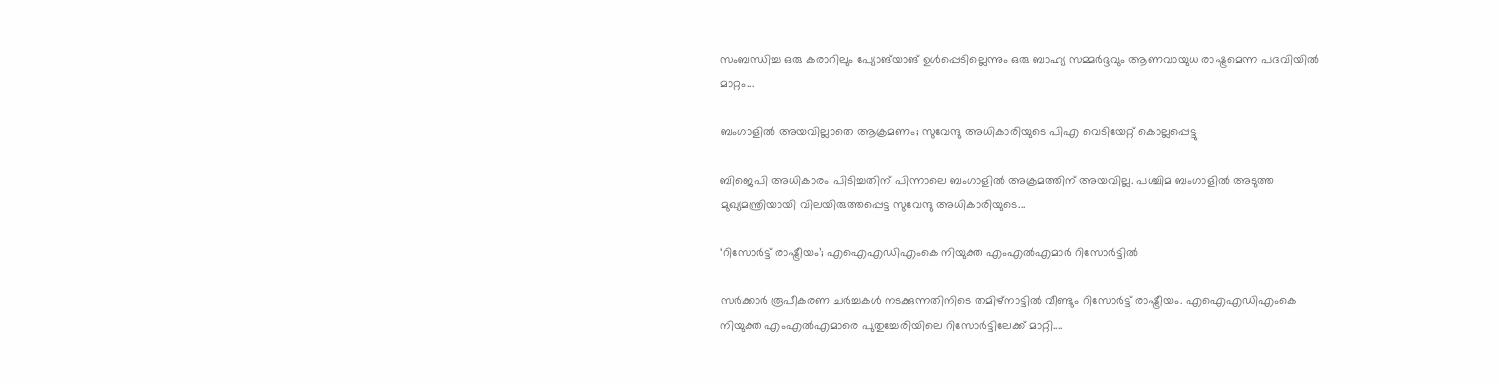സംബന്ധിച്ച ഒരു കരാറിലും പ്യോങ്‌യാങ് ഉൾപ്പെടില്ലെന്നും ഒരു ബാഹ്യ സമ്മർദ്ദവും ആണവായുധ രാഷ്ട്രമെന്ന പദവിയിൽ മാറ്റം...

ബംഗാളിൽ അയവില്ലാതെ ആക്രമണം; സുവേന്ദു അധികാരിയുടെ പിഎ വെടിയേറ്റ് കൊല്ലപ്പെട്ടു

ബിജെപി അധികാരം പിടിച്ചതിന് പിന്നാലെ ബംഗാളിൽ അക്രമത്തിന് അയവില്ല. പശ്ചിമ ബംഗാളിൽ അടുത്ത മുഖ്യമന്ത്രിയായി വിലയിരുത്തപ്പെട്ട സുവേന്ദു അധികാരിയുടെ...

‘റിസോര്‍ട്ട് രാഷ്ട്രീയം’; എഐഎഡിഎംകെ നിയുക്ത എംഎല്‍എമാര്‍ റിസോര്‍ട്ടില്‍

സര്‍ക്കാര്‍ രൂപീകരണ ചര്‍ച്ചകള്‍ നടക്കുന്നതിനിടെ തമിഴ്‌നാട്ടില്‍ വീണ്ടും റിസോര്‍ട്ട് രാഷ്ട്രീയം. എഐഎഡിഎംകെ നിയുക്ത എംഎല്‍എമാരെ പുതുച്ചേരിയിലെ റിസോര്‍ട്ടിലേക്ക് മാറ്റി....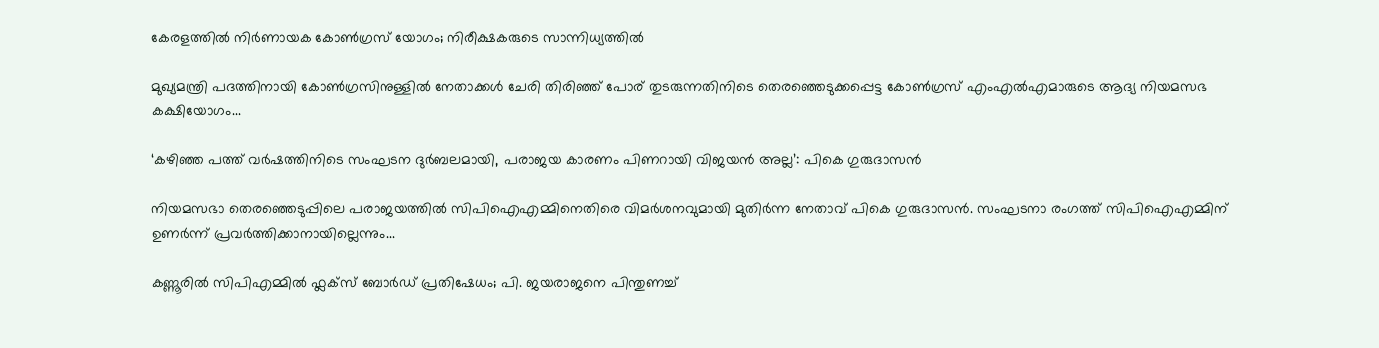കേരളത്തിൽ നിര്‍ണായക കോണ്‍ഗ്രസ് യോഗം; നിരീക്ഷകരുടെ സാന്നിധ്യത്തില്‍

മുഖ്യമന്ത്രി പദത്തിനായി കോണ്‍ഗ്രസിനുള്ളില്‍ നേതാക്കള്‍ ചേരി തിരിഞ്ഞ് പോര് തുടരുന്നതിനിടെ തെരഞ്ഞെടുക്കപ്പെട്ട കോണ്‍ഗ്രസ് എംഎല്‍എമാരുടെ ആദ്യ നിയമസഭ കക്ഷിയോഗം...

‘കഴിഞ്ഞ പത്ത് വർഷത്തിനിടെ സംഘടന ദുർബലമായി, പരാജയ കാരണം പിണറായി വിജയൻ അല്ല’: പികെ ഗുരുദാസൻ

നിയമസഭാ തെരഞ്ഞെടുപ്പിലെ പരാജയത്തിൽ സിപിഐഎമ്മിനെതിരെ വിമർശനവുമായി മുതിർന്ന നേതാവ് പികെ ഗുരുദാസൻ. സംഘടനാ രംഗത്ത് സിപിഐഎമ്മിന് ഉണർന്ന് പ്രവർത്തിക്കാനായില്ലെന്നും...

കണ്ണൂരിൽ സിപിഎമ്മിൽ ഫ്ലക്‌സ് ബോർഡ് പ്രതിഷേധം; പി. ജയരാജനെ പിന്തുണച്ച്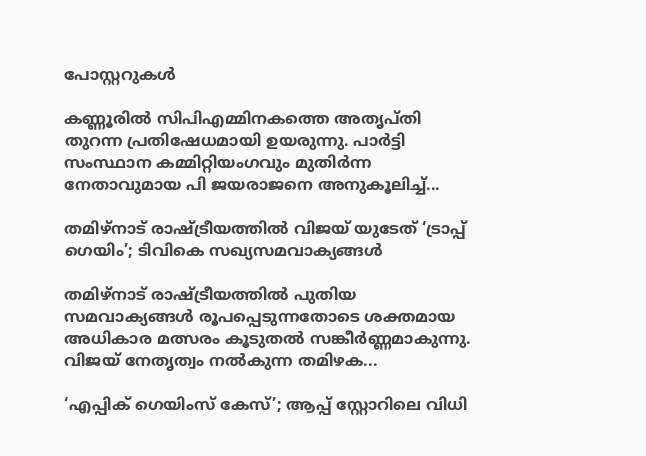പോസ്റ്ററുകൾ

കണ്ണൂരിൽ സിപിഎമ്മിനകത്തെ അതൃപ്തി തുറന്ന പ്രതിഷേധമായി ഉയരുന്നു. പാർട്ടി സംസ്ഥാന കമ്മിറ്റിയംഗവും മുതിർന്ന നേതാവുമായ പി ജയരാജനെ അനുകൂലിച്ച്...

തമിഴ്‌നാട് രാഷ്ട്രീയത്തിൽ വിജയ് യുടേത് ‘ട്രാപ്പ് ഗെയിം’; ടിവികെ സഖ്യസമവാക്യങ്ങൾ

തമിഴ്‌നാട് രാഷ്ട്രീയത്തിൽ പുതിയ സമവാക്യങ്ങൾ രൂപപ്പെടുന്നതോടെ ശക്തമായ അധികാര മത്സരം കൂടുതൽ സങ്കീർണ്ണമാകുന്നു. വിജയ് നേതൃത്വം നൽകുന്ന തമിഴക...

‘എപ്പിക് ഗെയിംസ് കേസ്’; ആപ്പ് സ്റ്റോറിലെ വിധി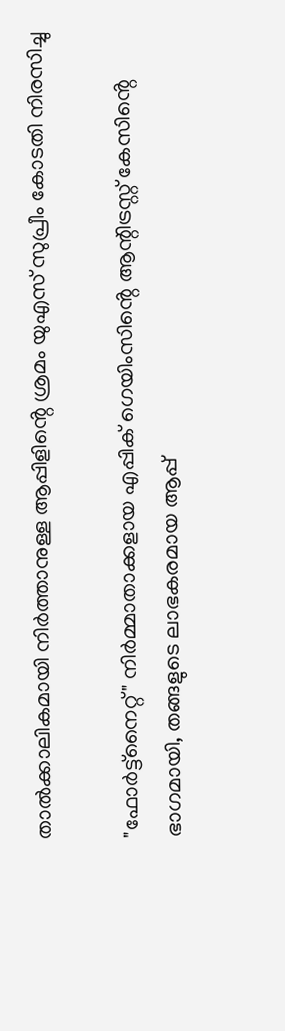താൽക്കാലികമായി നിർത്താനുള്ള ആപ്പിളിൻ്റെ ശ്രമം യുഎസ് സുപ്രീം കോടതി നിരസിച്ചു

"ഫോർട്ട്‌നൈറ്റ്" നിർമ്മാതാക്കളായ എപ്പിക് ഗെയിംസിൻ്റെ ആന്റിട്രസ്റ്റ് കേസിൻ്റെ ഭാഗമായി, തങ്ങളുടെ ലാഭകരമായ ആപ്പ്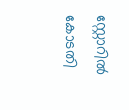സ്റ്റോറിൽ കോടതി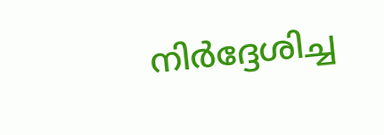നിർദ്ദേശിച്ച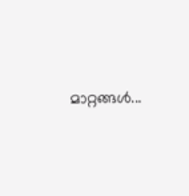മാറ്റങ്ങൾ...